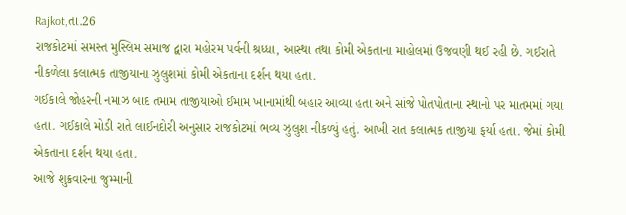Rajkot,તા.26
રાજકોટમાં સમસ્ત મુસ્લિમ સમાજ દ્વારા મહોરમ પર્વની શ્રધ્ધા, આસ્થા તથા કોમી એકતાના માહોલમાં ઉજવણી થઈ રહી છે. ગઈરાતે નીકળેલા કલાત્મક તાજીયાના ઝુલુશમાં કોમી એકતાના દર્શન થયા હતા.
ગઈકાલે જોહરની નમાઝ બાદ તમામ તાજીયાઓ ઈમામ ખાનામાંથી બહાર આવ્યા હતા અને સાંજે પોતપોતાના સ્થાનો પર માતમમાં ગયા હતા. ગઈકાલે મોડી રાતે લાઈનદોરી અનુસાર રાજકોટમાં ભવ્ય ઝુલુશ નીકળ્યું હતું. આખી રાત કલાત્મક તાજીયા ફર્યા હતા. જેમાં કોમી એકતાના દર્શન થયા હતા.
આજે શુક્રવારના જુમ્માની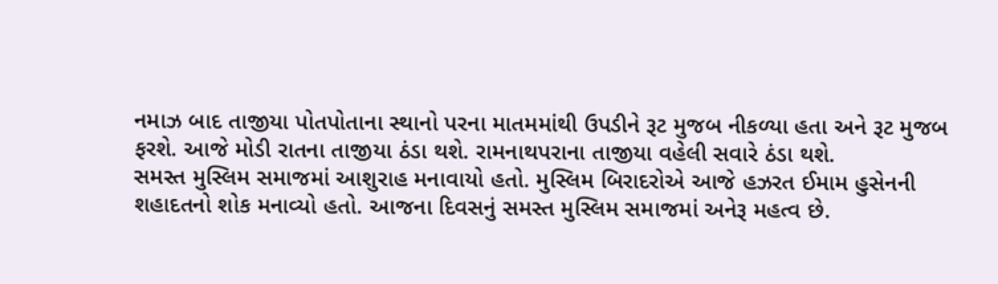નમાઝ બાદ તાજીયા પોતપોતાના સ્થાનો પરના માતમમાંથી ઉપડીને રૂટ મુજબ નીકળ્યા હતા અને રૂટ મુજબ ફરશે. આજે મોડી રાતના તાજીયા ઠંડા થશે. રામનાથપરાના તાજીયા વહેલી સવારે ઠંડા થશે.
સમસ્ત મુસ્લિમ સમાજમાં આશુરાહ મનાવાયો હતો. મુસ્લિમ બિરાદરોએ આજે હઝરત ઈમામ હુસેનની શહાદતનો શોક મનાવ્યો હતો. આજના દિવસનું સમસ્ત મુસ્લિમ સમાજમાં અનેરૂ મહત્વ છે.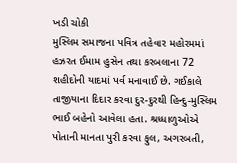ખડી ચોકી
મુસ્લિમ સમાજના પવિત્ર તહેવાર મહોરમમાં હઝરત ઈમામ હુસેન તથા કરબલાના 72 શહીદોની યાદમાં પર્વ મનાવાઈ છે. ગઈકાલે તાજીયાના દિદાર કરવા દુર-દુરથી હિન્દુ-મુસ્લિમ ભાઈ બહેનો આવેલા હતા. શ્રધ્ધાળુઓએ પોતાની માનતા પુરી કરવા ફુલ, અગરબતી,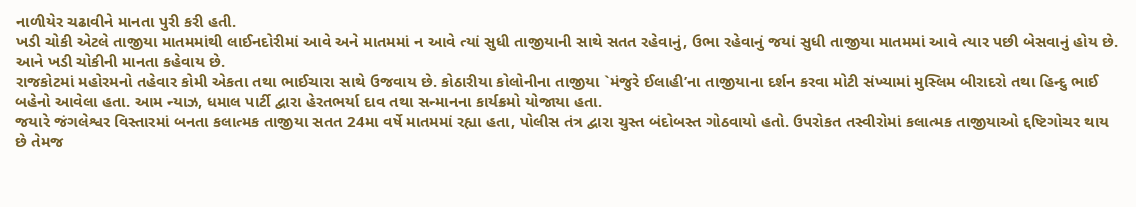નાળીયેર ચઢાવીને માનતા પુરી કરી હતી.
ખડી ચોકી એટલે તાજીયા માતમમાંથી લાઈનદોરીમાં આવે અને માતમમાં ન આવે ત્યાં સુધી તાજીયાની સાથે સતત રહેવાનું, ઉભા રહેવાનું જયાં સુધી તાજીયા માતમમાં આવે ત્યાર પછી બેસવાનું હોય છે. આને ખડી ચોકીની માનતા કહેવાય છે.
રાજકોટમાં મહોરમનો તહેવાર કોમી એકતા તથા ભાઈચારા સાથે ઉજવાય છે. કોઠારીયા કોલોનીના તાજીયા `મંજુરે ઈલાહી’ના તાજીયાના દર્શન કરવા મોટી સંખ્યામાં મુસ્લિમ બીરાદરો તથા હિન્દુ ભાઈ બહેનો આવેલા હતા. આમ ન્યાઝ, ધમાલ પાર્ટી દ્વારા હેરતભર્યા દાવ તથા સન્માનના કાર્યક્રમો યોજાયા હતા.
જયારે જંગલેશ્વર વિસ્તારમાં બનતા કલાત્મક તાજીયા સતત 24મા વર્ષે માતમમાં રહ્યા હતા, પોલીસ તંત્ર દ્વારા ચુસ્ત બંદોબસ્ત ગોઠવાયો હતો. ઉપરોકત તસ્વીરોમાં કલાત્મક તાજીયાઓ દ્દષ્ટિગોચર થાય છે તેમજ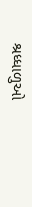શ્રધ્ધાળુઓ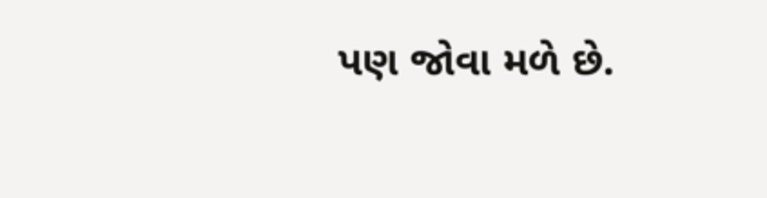પણ જોવા મળે છે.